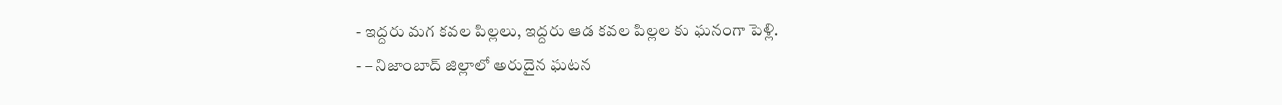- ఇద్దరు మగ కవల పిల్లలు, ఇద్దరు ఆడ కవల పిల్లల కు ఘనంగా పెళ్లి.
- – నిజాంబాద్ జిల్లాలో అరుదైన ఘటన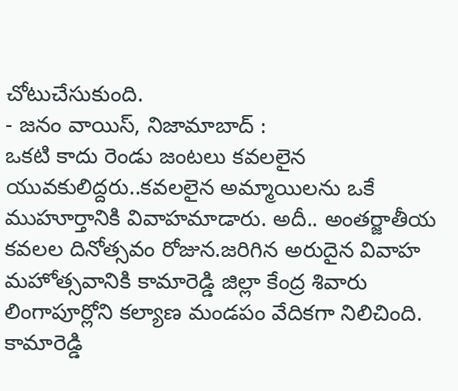చోటుచేసుకుంది.
- జనం వాయిస్, నిజామాబాద్ :
ఒకటి కాదు రెండు జంటలు కవలలైన యువకులిద్దరు..కవలలైన అమ్మాయిలను ఒకే ముహూర్తానికి వివాహమాడారు. అదీ.. అంతర్జాతీయ కవలల దినోత్సవం రోజున.జరిగిన అరుదైన వివాహ మహోత్సవానికి కామారెడ్డి జిల్లా కేంద్ర శివారు లింగాపూర్లోని కల్యాణ మండపం వేదికగా నిలిచింది. కామారెడ్డి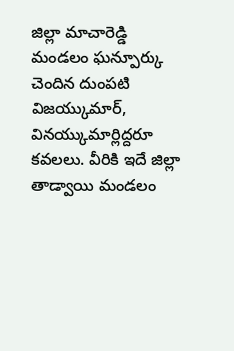జిల్లా మాచారెడ్డి మండలం ఘన్పూర్కు చెందిన దుంపటి విజయ్కుమార్,
వినయ్కుమార్లిద్దరూ కవలలు. వీరికి ఇదే జిల్లా తాడ్వాయి మండలం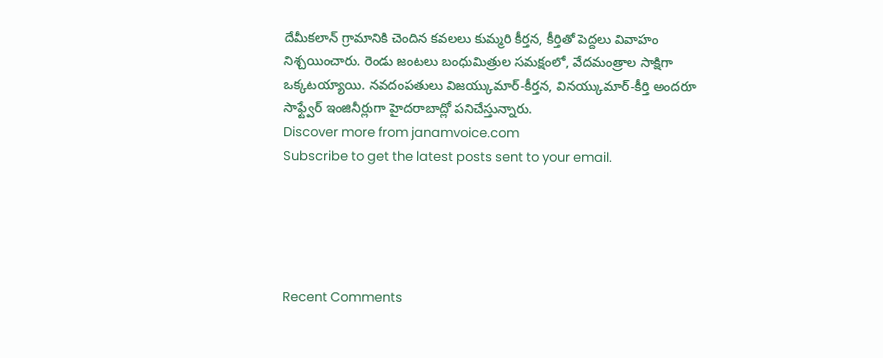దేమీకలాన్ గ్రామానికి చెందిన కవలలు కుమ్మరి కీర్తన, కీర్తితో పెద్దలు వివాహం నిశ్చయించారు. రెండు జంటలు బంధుమిత్రుల సమక్షంలో, వేదమంత్రాల సాక్షిగా ఒక్కటయ్యాయి. నవదంపతులు విజయ్కుమార్-కీర్తన, వినయ్కుమార్-కీర్తి అందరూ సాఫ్ట్వేర్ ఇంజినీర్లుగా హైదరాబాద్లో పనిచేస్తున్నారు.
Discover more from janamvoice.com
Subscribe to get the latest posts sent to your email.





Recent Comments